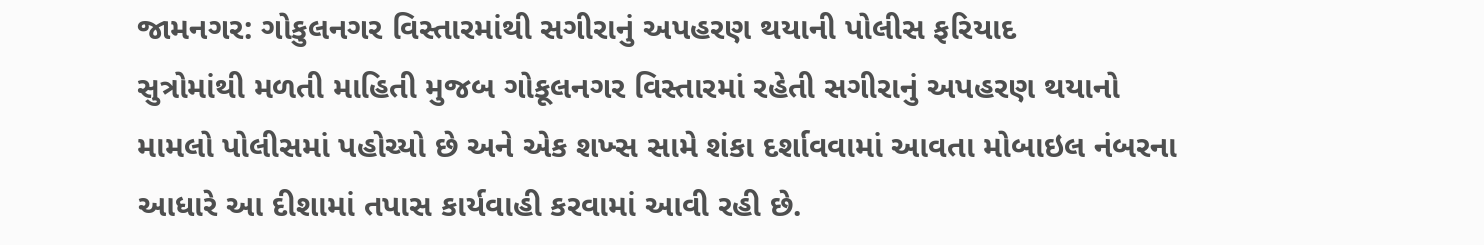જામનગર: ગોકુલનગર વિસ્તારમાંથી સગીરાનું અપહરણ થયાની પોલીસ ફરિયાદ
સુત્રોમાંથી મળતી માહિતી મુજબ ગોકૂલનગર વિસ્તારમાં રહેતી સગીરાનું અપહરણ થયાનો મામલો પોલીસમાં પહોચ્યો છે અને એક શખ્સ સામે શંકા દર્શાવવામાં આવતા મોબાઇલ નંબરના આધારે આ દીશામાં તપાસ કાર્યવાહી કરવામાં આવી રહી છે.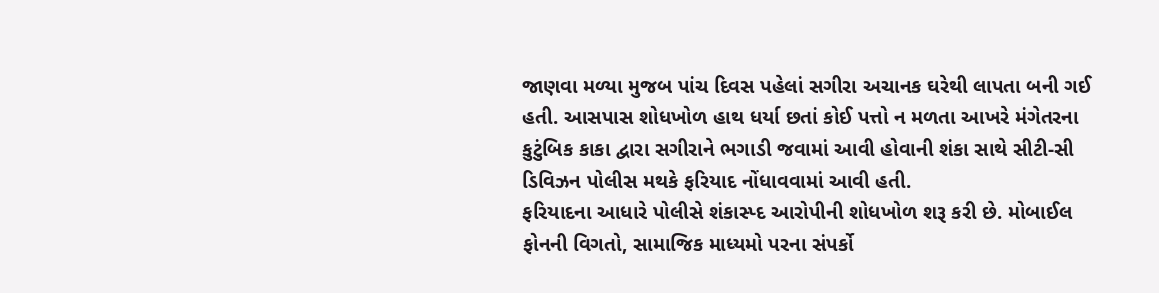જાણવા મળ્યા મુજબ પાંચ દિવસ પહેલાં સગીરા અચાનક ઘરેથી લાપતા બની ગઈ હતી. આસપાસ શોધખોળ હાથ ધર્યા છતાં કોઈ પત્તો ન મળતા આખરે મંગેતરના કુટુંબિક કાકા દ્વારા સગીરાને ભગાડી જવામાં આવી હોવાની શંકા સાથે સીટી-સી ડિવિઝન પોલીસ મથકે ફરિયાદ નોંધાવવામાં આવી હતી.
ફરિયાદના આધારે પોલીસે શંકાસ્પ્દ આરોપીની શોધખોળ શરૂ કરી છે. મોબાઈલ ફોનની વિગતો, સામાજિક માધ્યમો પરના સંપર્કો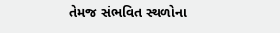તેમજ સંભવિત સ્થળોના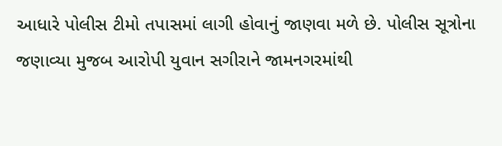આધારે પોલીસ ટીમો તપાસમાં લાગી હોવાનું જાણવા મળે છે. પોલીસ સૂત્રોના જણાવ્યા મુજબ આરોપી યુવાન સગીરાને જામનગરમાંથી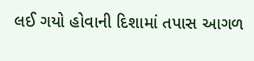લઈ ગયો હોવાની દિશામાં તપાસ આગળ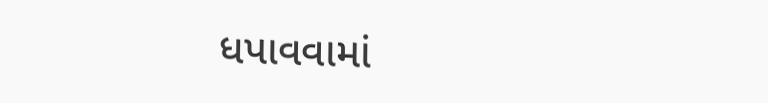ધપાવવામાં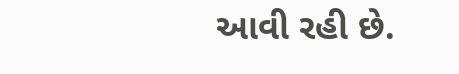આવી રહી છે.